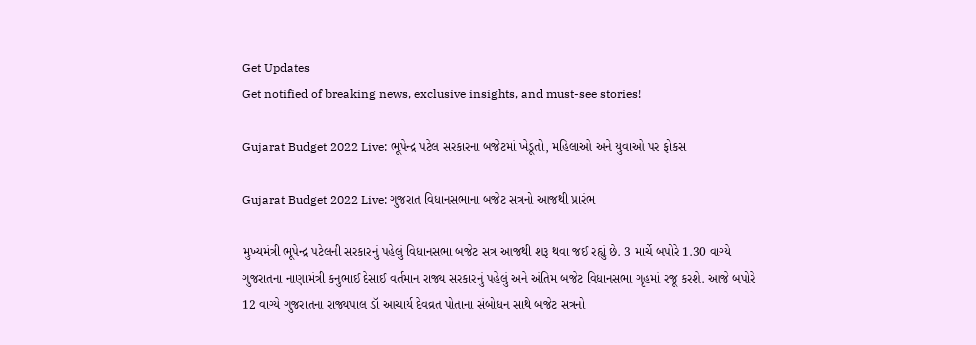Get Updates
Get notified of breaking news, exclusive insights, and must-see stories!

Gujarat Budget 2022 Live: ભૂપેન્દ્ર પટેલ સરકારના બજેટમાં ખેડૂતો, મહિલાઓ અને યુવાઓ પર ફોકસ

Gujarat Budget 2022 Live: ગુજરાત વિધાનસભાના બજેટ સત્રનો આજથી પ્રારંભ

મુખ્યમંત્રી ભૂપેન્દ્ર પટેલની સરકારનું પહેલું વિધાનસભા બજેટ સત્ર આજથી શરૂ થવા જઈ રહ્યું છે. 3 માર્ચે બપોરે 1.30 વાગ્યે ગુજરાતના નાણામંત્રી કનુભાઈ દેસાઈ વર્તમાન રાજ્ય સરકારનું પહેલું અને અંતિમ બજેટ વિધાનસભા ગૃહમાં રજૂ કરશે. આજે બપોરે 12 વાગ્યે ગુજરાતના રાજ્યપાલ ડૉ આચાર્ય દેવવ્રત પોતાના સંબોધન સાથે બજેટ સત્રનો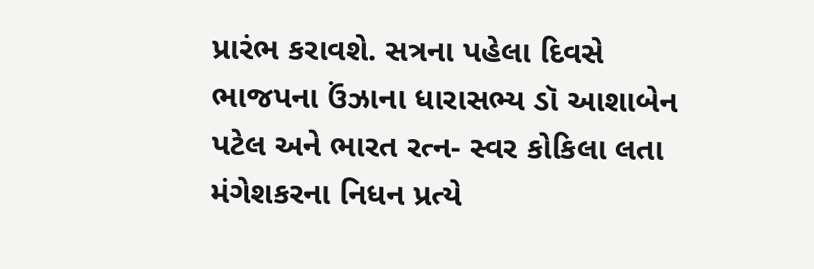પ્રારંભ કરાવશે. સત્રના પહેલા દિવસે ભાજપના ઉંઝાના ધારાસભ્ય ડૉ આશાબેન પટેલ અને ભારત રત્ન- સ્વર કોકિલા લતા મંગેશકરના નિધન પ્રત્યે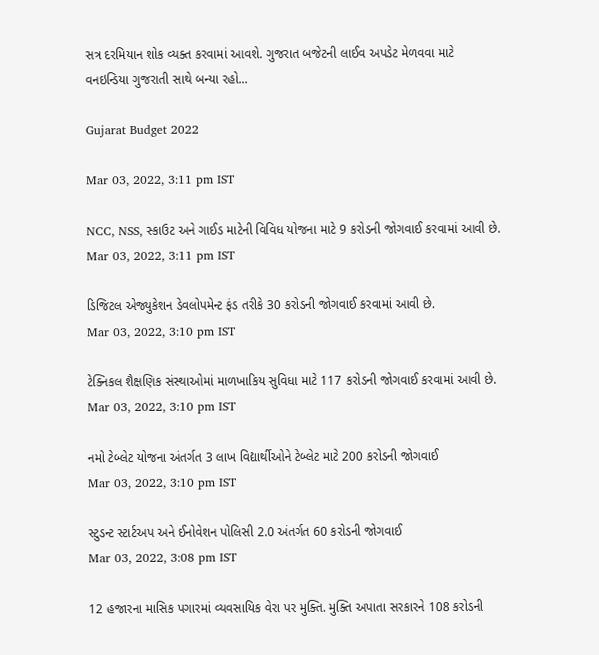સત્ર દરમિયાન શોક વ્યક્ત કરવામાં આવશે. ગુજરાત બજેટની લાઈવ અપડેટ મેળવવા માટે વનઇન્ડિયા ગુજરાતી સાથે બન્યા રહો...

Gujarat Budget 2022

Mar 03, 2022, 3:11 pm IST

NCC, NSS, સ્કાઉટ અને ગાઈડ માટેની વિવિધ યોજના માટે 9 કરોડની જોગવાઈ કરવામાં આવી છે.
Mar 03, 2022, 3:11 pm IST

ડિજિટલ એજ્યુકેશન ડેવલોપમેન્ટ ફંડ તરીકે 30 કરોડની જોગવાઈ કરવામાં આવી છે.
Mar 03, 2022, 3:10 pm IST

ટેક્નિકલ શૈક્ષણિક સંસ્થાઓમાં માળખાકિય સુવિધા માટે 117 કરોડની જોગવાઈ કરવામાં આવી છે.
Mar 03, 2022, 3:10 pm IST

નમો ટેબ્લેટ યોજના અંતર્ગત 3 લાખ વિદ્યાર્થીઓને ટેબ્લેટ માટે 200 કરોડની જોગવાઈ
Mar 03, 2022, 3:10 pm IST

સ્ટુડન્ટ સ્ટાર્ટઅપ અને ઈનોવેશન પોલિસી 2.0 અંતર્ગત 60 કરોડની જોગવાઈ
Mar 03, 2022, 3:08 pm IST

12 હજારના માસિક પગારમાં વ્યવસાયિક વેરા પર મુક્તિ. મુક્તિ અપાતા સરકારને 108 કરોડની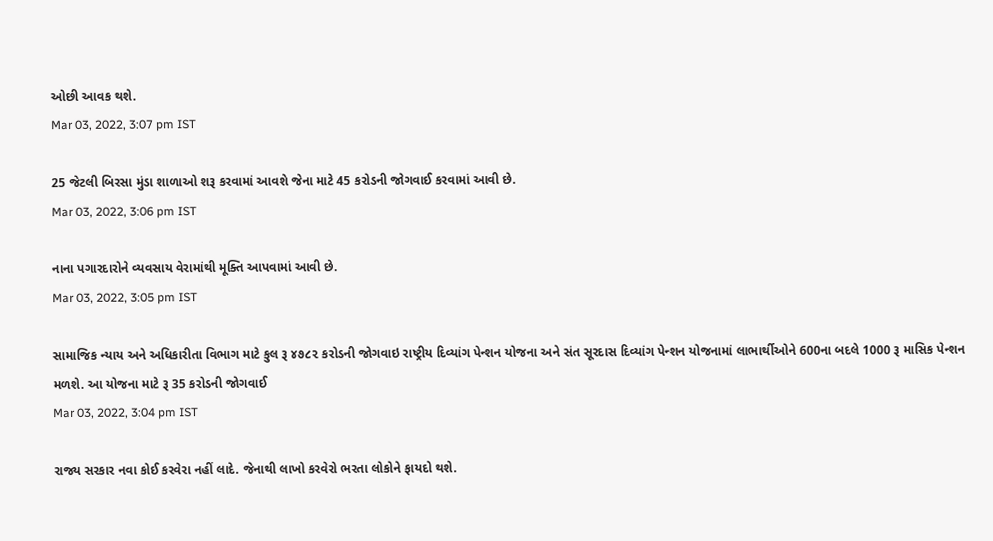ઓછી આવક થશે.
Mar 03, 2022, 3:07 pm IST

25 જેટલી બિરસા મુંડા શાળાઓ શરૂ કરવામાં આવશે જેના માટે 45 કરોડની જોગવાઈ કરવામાં આવી છે.
Mar 03, 2022, 3:06 pm IST

નાના પગારદારોને વ્યવસાય વેરામાંથી મૂક્તિ આપવામાં આવી છે.
Mar 03, 2022, 3:05 pm IST

સામાજિક ન્યાય અને અધિકારીતા વિભાગ માટે કુલ રૂ ૪૭૮૨ કરોડની જોગવાઇ રાષ્ટ્રીય દિવ્યાંગ પેન્‍શન યોજના અને સંત સૂરદાસ દિવ્યાંગ પેન્‍શન યોજનામાં લાભાર્થીઓને 600ના બદલે 1000 રૂ માસિક પેન્શન મળશે. આ યોજના માટે રૂ 35 કરોડની જોગવાઈ
Mar 03, 2022, 3:04 pm IST

રાજ્ય સરકાર નવા કોઈ કરવેરા નહીં લાદે. જેનાથી લાખો કરવેરો ભરતા લોકોને ફાયદો થશે.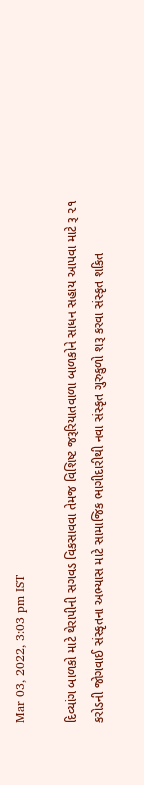Mar 03, 2022, 3:03 pm IST

દિવ્યાંગ બાળકો માટે થેરાપીની સગવડ વિકસાવવા તેમજ વિશિષ્ટ જરૂરિયાતવાળા બાળકોને સાધન સહાય આપવા માટે રૂ ૨૧ કરોડની જોગવાઈ સંસ્કૃતના અભ્યાસ માટે સામાજિક ભાગીદારીથી નવા સંસ્કૃત ગુરુકુળો શરૂ કરવા સંસ્કૃત શકિત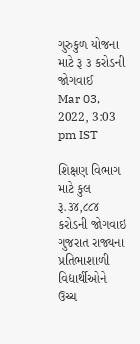ગુરુકુળ યોજના માટે રૂ ૩ કરોડની જોગવાઈ
Mar 03, 2022, 3:03 pm IST

શિક્ષણ વિભાગ માટે કુલ રૂ.૩૪,૮૮૪ કરોડની જોગવાઇ ગુજરાત રાજ્યના પ્રતિભાશાળી વિદ્યાર્થીઓને ઉચ્ચ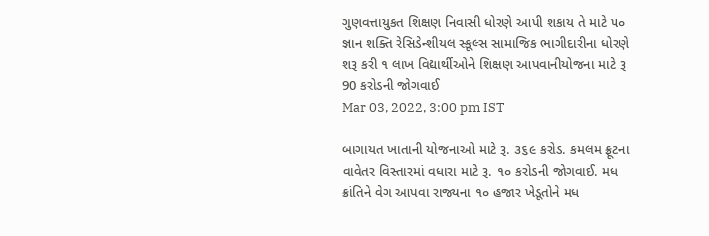ગુણવત્તાયુકત શિક્ષણ નિવાસી ધોરણે આપી શકાય તે માટે ૫૦ જ્ઞાન શક્તિ રેસિડેન્‍શીયલ સ્કૂલ્સ સામાજિક ભાગીદારીના ધોરણે શરૂ કરી ૧ લાખ વિદ્યાર્થીઓને શિક્ષણ આપવાનીયોજના માટે રૂ 90 કરોડની જોગવાઈ
Mar 03, 2022, 3:00 pm IST

બાગાયત ખાતાની યોજનાઓ માટે રૂ. ૩૬૯ કરોડ. કમલમ ફ્રૂટના વાવેતર વિસ્તારમાં વધારા માટે રૂ. ૧૦ કરોડની જોગવાઈ. મધ ક્રાંતિને વેગ આપવા રાજ્યના ૧૦ હજાર ખેડૂતોને મધ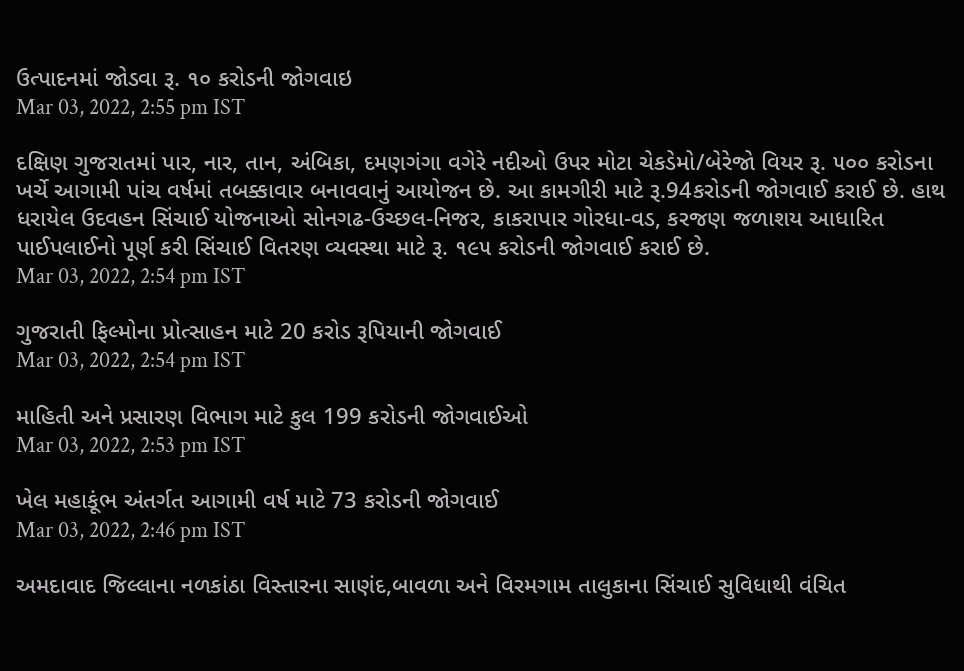ઉત્પાદનમાં જોડવા રૂ. ૧૦ કરોડની જોગવાઇ
Mar 03, 2022, 2:55 pm IST

દક્ષિણ ગુજરાતમાં પાર, નાર, તાન, અંબિકા, દમણગંગા વગેરે નદીઓ ઉપર મોટા ચેકડેમો/બેરેજો વિયર રૂ. ૫૦૦ કરોડના ખર્ચે આગામી પાંચ વર્ષમાં તબક્કાવાર બનાવવાનું આયોજન છે. આ કામગીરી માટે રૂ.94કરોડની જોગવાઈ કરાઈ છે. હાથ ધરાયેલ ઉદવહન સિંચાઈ યોજનાઓ સોનગઢ-ઉચ્છલ-નિજર, કાકરાપાર ગોરધા-વડ, કરજણ જળાશય આધારિત પાઈપલાઈનો પૂર્ણ કરી સિંચાઈ વિતરણ વ્યવસ્થા માટે રૂ. ૧૯૫ કરોડની જોગવાઈ કરાઈ છે.
Mar 03, 2022, 2:54 pm IST

ગુજરાતી ફિલ્મોના પ્રોત્સાહન માટે 20 કરોડ રૂપિયાની જોગવાઈ
Mar 03, 2022, 2:54 pm IST

માહિતી અને પ્રસારણ વિભાગ માટે કુલ 199 કરોડની જોગવાઈઓ
Mar 03, 2022, 2:53 pm IST

ખેલ મહાકૂંભ અંતર્ગત આગામી વર્ષ માટે 73 કરોડની જોગવાઈ
Mar 03, 2022, 2:46 pm IST

અમદાવાદ જિલ્લાના નળકાંઠા વિસ્તારના સાણંદ,બાવળા અને વિરમગામ તાલુકાના સિંચાઈ સુવિધાથી વંચિત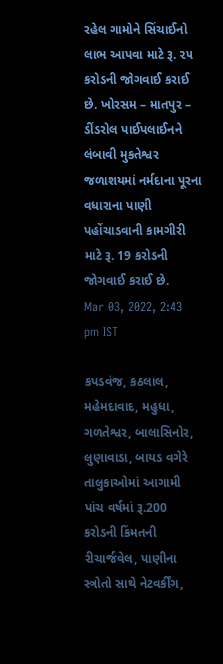રહેલ ગામોને સિંચાઈનો લાભ આપવા માટે રૂ. ૨૫ કરોડની જોગવાઈ કરાઈ છે. ખોરસમ – માતપુર – ડીંડરોલ પાઈપલાઈનને લંબાવી મુકતેશ્વર જળાશયમાં નર્મદાના પૂરના વધારાના પાણી પહોંચાડવાની કામગીરી માટે રૂ. 19 કરોડની જોગવાઈ કરાઈ છે.
Mar 03, 2022, 2:43 pm IST

કપડવંજ, કઠલાલ, મહેમદાવાદ, મહુધા, ગળતેશ્વર, બાલાસિનોર, લુણાવાડા, બાયડ વગેરે તાલુકાઓમાં આગામી પાંચ વર્ષમાં રૂ.200 કરોડની કિંમતની રીચાર્જવેલ, પાણીના સ્ત્રોતો સાથે નેટવર્કીંગ,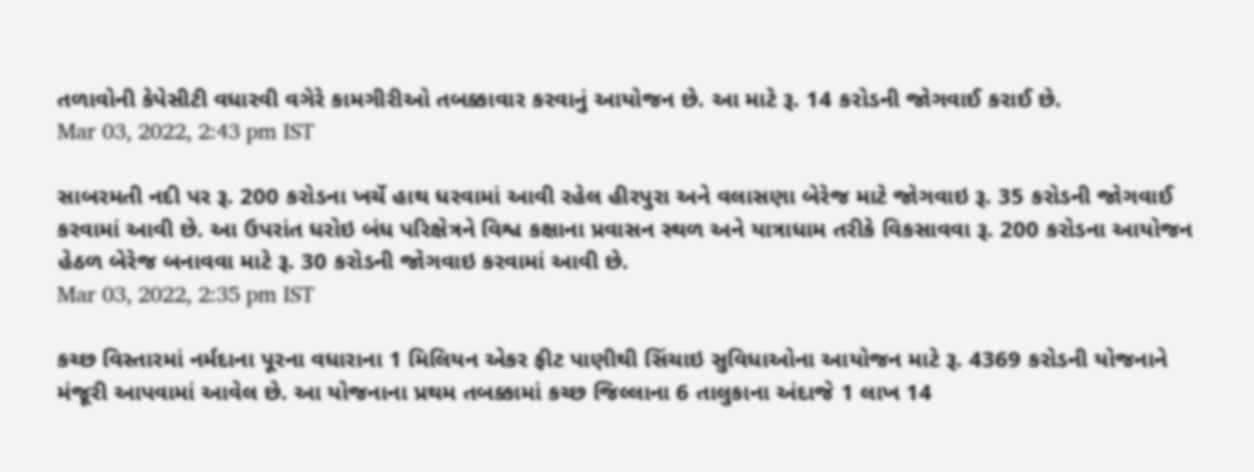તળાવોની કેપેસીટી વધારવી વગેરે કામગીરીઓ તબક્કાવાર કરવાનું આયોજન છે. આ માટે રૂ. 14 કરોડની જોગવાઈ કરાઈ છે.
Mar 03, 2022, 2:43 pm IST

સાબરમતી નદી પર રૂ. 200 કરોડના ખર્ચે હાથ ધરવામાં આવી રહેલ હીરપુરા અને વલાસણા બેરેજ માટે જોગવાઇ રૂ. 35 કરોડની જોગવાઈ કરવામાં આવી છે. આ ઉપરાંત ધરોઇ બંધ પરિક્ષેત્રને વિશ્વ કક્ષાના પ્રવાસન સ્થળ અને યાત્રાધામ તરીકે વિકસાવવા રૂ. 200 કરોડના આયોજન હેઠળ બેરેજ બનાવવા માટે રૂ. 30 કરોડની જોગવાઇ કરવામાં આવી છે.
Mar 03, 2022, 2:35 pm IST

કચ્છ વિસ્તારમાં નર્મદાના પૂરના વધારાના 1 મિલિયન એકર ફીટ પાણીથી સિંચાઇ સુવિધાઓના આયોજન માટે રૂ. 4369 કરોડની યોજનાને મંજૂરી આપવામાં આવેલ છે. આ યોજનાના પ્રથમ તબક્કામાં કચ્છ જિલ્લાના 6 તાલુકાના અંદાજે 1 લાખ 14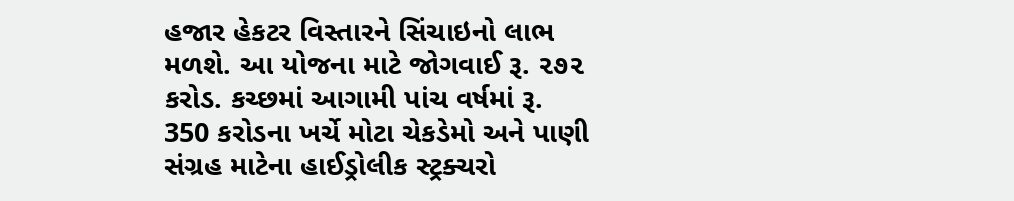હજાર હેકટર વિસ્તારને સિંચાઇનો લાભ મળશે. આ યોજના માટે જોગવાઈ રૂ. ૨૭૨ કરોડ. કચ્છમાં આગામી પાંચ વર્ષમાં રૂ. 350 કરોડના ખર્ચે મોટા ચેકડેમો અને પાણી સંગ્રહ માટેના હાઈડ્રોલીક સ્ટ્રક્ચરો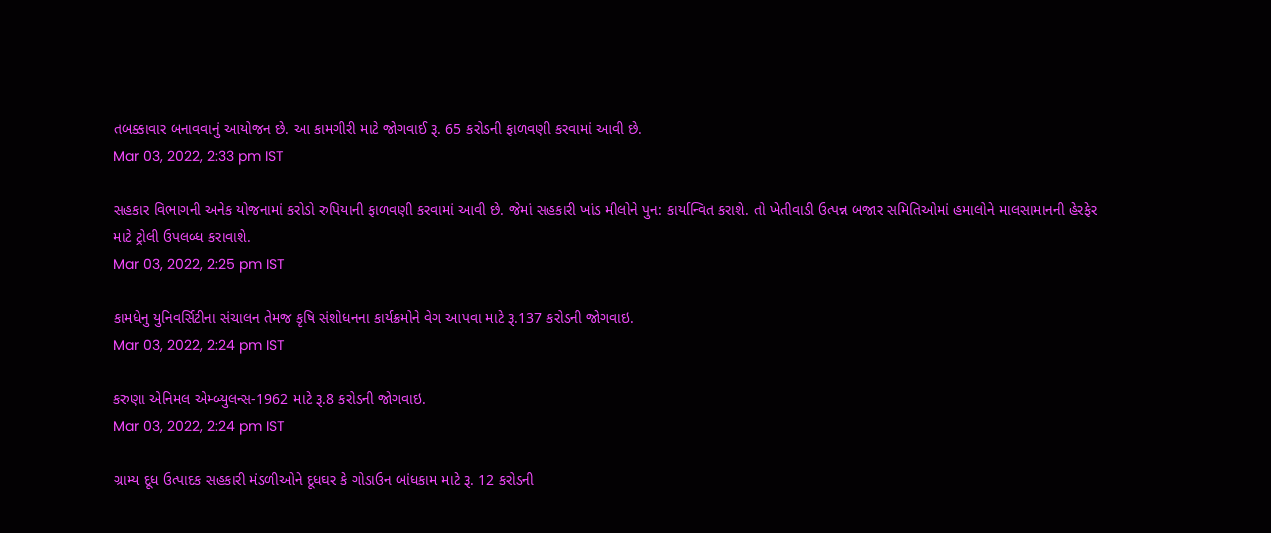તબક્કાવાર બનાવવાનું આયોજન છે. આ કામગીરી માટે જોગવાઈ રૂ. 65 કરોડની ફાળવણી કરવામાં આવી છે.
Mar 03, 2022, 2:33 pm IST

સહકાર વિભાગની અનેક યોજનામાં કરોડો રુપિયાની ફાળવણી કરવામાં આવી છે. જેમાં સહકારી ખાંડ મીલોને પુન: કાર્યાન્વિત કરાશે. તો ખેતીવાડી ઉત્પન્ન બજાર સમિતિઓમાં હમાલોને માલસામાનની હેરફેર માટે ટ્રોલી ઉપલબ્ધ કરાવાશે.
Mar 03, 2022, 2:25 pm IST

કામધેનુ યુનિવર્સિટીના સંચાલન તેમજ કૃષિ સંશોધનના કાર્યક્રમોને વેગ આપવા માટે રૂ.137 કરોડની જોગવાઇ.
Mar 03, 2022, 2:24 pm IST

કરુણા એનિમલ એમ્બ્યુલન્સ-1962 માટે રૂ.8 કરોડની જોગવાઇ.
Mar 03, 2022, 2:24 pm IST

ગ્રામ્ય દૂધ ઉત્પાદક સહકારી મંડળીઓને દૂધઘર કે ગોડાઉન બાંધકામ માટે રૂ. 12 કરોડની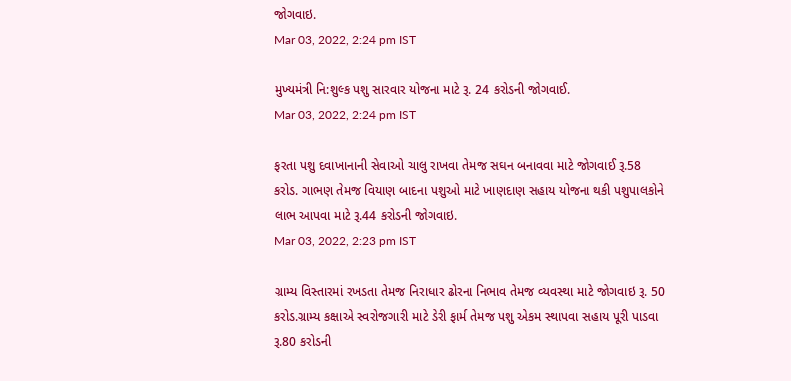જોગવાઇ.
Mar 03, 2022, 2:24 pm IST

મુખ્યમંત્રી નિ:શુલ્ક પશુ સારવાર યોજના માટે રૂ. 24 કરોડની જોગવાઈ.
Mar 03, 2022, 2:24 pm IST

ફરતા પશુ દવાખાનાની સેવાઓ ચાલુ રાખવા તેમજ સઘન બનાવવા માટે જોગવાઈ રૂ.58 કરોડ. ગાભણ તેમજ વિયાણ બાદના પશુઓ માટે ખાણદાણ સહાય યોજના થકી પશુપાલકોને લાભ આપવા માટે રૂ.44 કરોડની જોગવાઇ.
Mar 03, 2022, 2:23 pm IST

ગ્રામ્ય વિસ્તારમાં રખડતા તેમજ નિરાધાર ઢોરના નિભાવ તેમજ વ્યવસ્થા માટે જોગવાઇ રૂ. 50 કરોડ.ગ્રામ્ય કક્ષાએ સ્વરોજગારી માટે ડેરી ફાર્મ તેમજ પશુ એકમ સ્થાપવા સહાય પૂરી પાડવા રૂ.80 કરોડની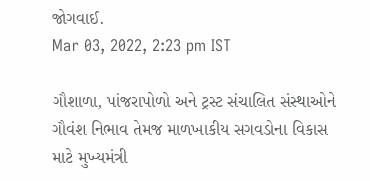જોગવાઈ.
Mar 03, 2022, 2:23 pm IST

ગૌશાળા, પાંજરાપોળો અને ટ્રસ્ટ સંચાલિત સંસ્થાઓને ગૌવંશ નિભાવ તેમજ માળખાકીય સગવડોના વિકાસ માટે મુખ્યમંત્રી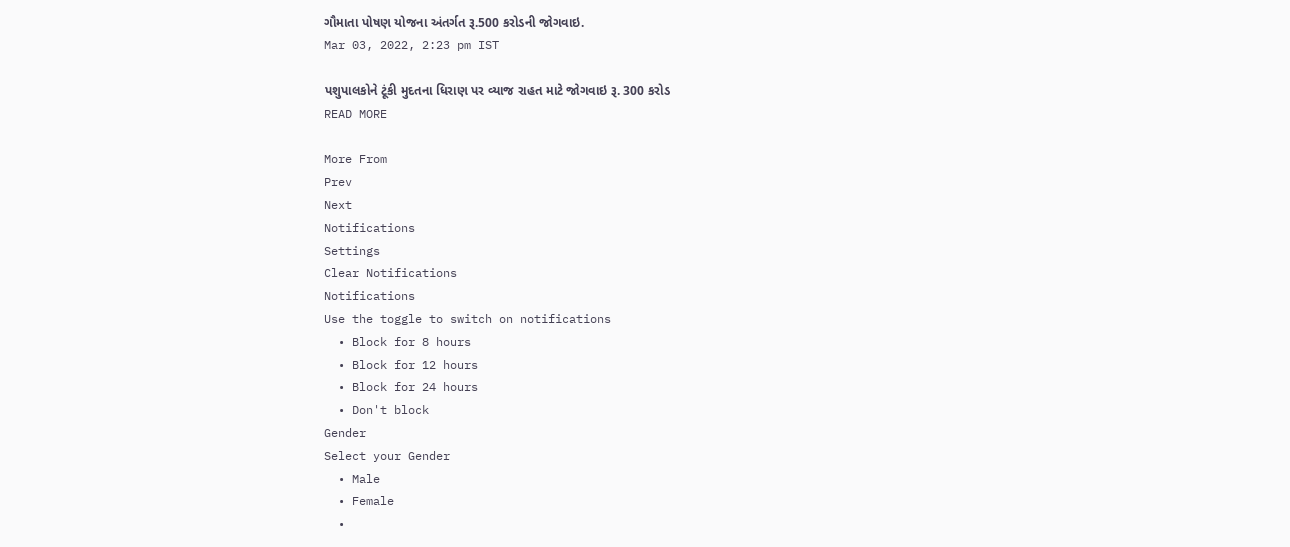ગૌમાતા પોષણ યોજના અંતર્ગત રૂ.500 કરોડની જોગવાઇ.
Mar 03, 2022, 2:23 pm IST

પશુપાલકોને ટૂંકી મુદતના ધિરાણ પર વ્યાજ રાહત માટે જોગવાઇ રૂ. 300 કરોડ
READ MORE

More From
Prev
Next
Notifications
Settings
Clear Notifications
Notifications
Use the toggle to switch on notifications
  • Block for 8 hours
  • Block for 12 hours
  • Block for 24 hours
  • Don't block
Gender
Select your Gender
  • Male
  • Female
  •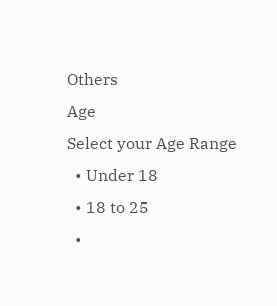Others
Age
Select your Age Range
  • Under 18
  • 18 to 25
  •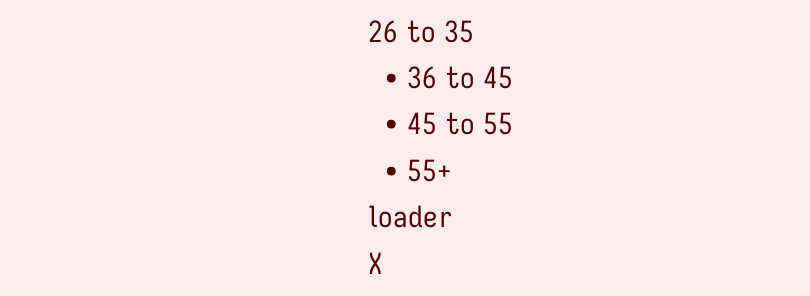26 to 35
  • 36 to 45
  • 45 to 55
  • 55+
loader
X